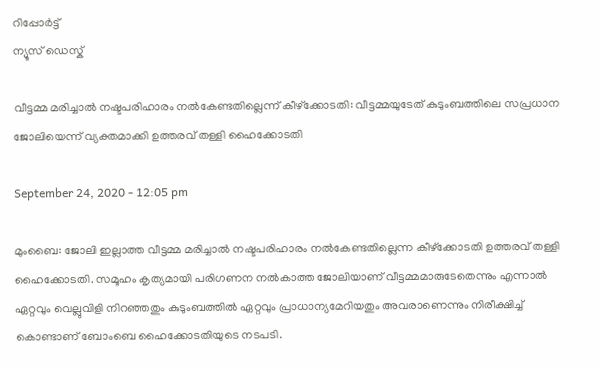റിപ്പോര്‍ട്ട്
ന്യൂസ് ഡെസ്ക്

വീട്ടമ്മ മരിച്ചാല്‍ നഷ്ടപരിഹാരം നല്‍കേണ്ടതില്ലെന്ന് കീഴ്‌ക്കോടതി: വീട്ടമ്മയുടേത് കുടുംബത്തിലെ സപ്രധാന ജോലിയെന്ന് വ്യക്തമാക്കി ഉത്തരവ് തള്ളി ഹൈക്കോടതി

September 24, 2020 - 12:05 pm

മുംബൈ: ജോലി ഇല്ലാത്ത വീട്ടമ്മ മരിച്ചാല്‍ നഷ്ടപരിഹാരം നല്‍കേണ്ടതില്ലെന്ന കീഴ്‌ക്കോടതി ഉത്തരവ് തള്ളി ഹൈക്കോടതി. സമൂഹം കൃത്യമായി പരിഗണന നല്‍കാത്ത ജോലിയാണ് വീട്ടമ്മമാരുടേതെന്നും എന്നാല്‍ ഏറ്റവും വെല്ലുവിളി നിറഞ്ഞതും കുടുംബത്തില്‍ ഏറ്റവും പ്രാധാന്യമേറിയതും അവരാണെന്നും നിരീക്ഷിച്ച് കൊണ്ടാണ് ബോംബെ ഹൈക്കോടതിയുടെ നടപടി.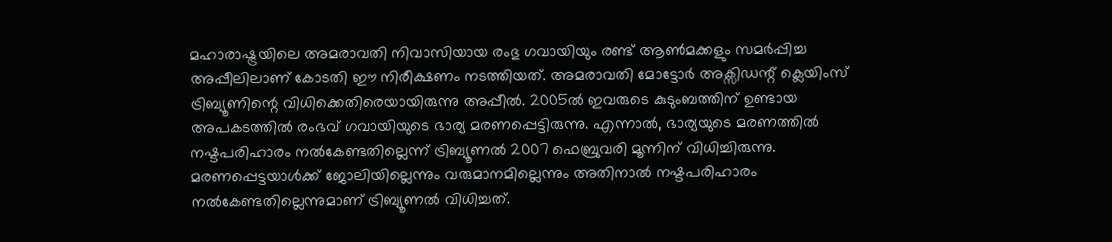മഹാരാഷ്ട്രയിലെ അമരാവതി നിവാസിയായ രംഭു ഗവായിയും രണ്ട് ആണ്‍മക്കളും സമര്‍പ്പിച്ച അപ്പീലിലാണ് കോടതി ഈ നിരീക്ഷണം നടത്തിയത്. അമരാവതി മോട്ടോര്‍ അക്സിഡന്റ് ക്ലെയിംസ് ട്രിബ്യൂണിന്റെ വിധിക്കെതിരെയായിരുന്നു അപ്പീല്‍. 2005ല്‍ ഇവരുടെ കുടുംബത്തിന് ഉണ്ടായ അപകടത്തില്‍ രംഭവ് ഗവായിയുടെ ഭാര്യ മരണപ്പെട്ടിരുന്നു. എന്നാല്‍, ഭാര്യയുടെ മരണത്തില്‍ നഷ്ടപരിഹാരം നല്‍കേണ്ടതില്ലെന്ന് ട്രിബ്യൂണല്‍ 2007 ഫെബ്രുവരി മൂന്നിന് വിധിച്ചിരുന്നു. മരണപ്പെട്ടയാള്‍ക്ക് ജോലിയില്ലെന്നും വരുമാനമില്ലെന്നും അതിനാല്‍ നഷ്ടപരിഹാരം നല്‍കേണ്ടതില്ലെന്നുമാണ് ട്രിബ്യൂണല്‍ വിധിച്ചത്.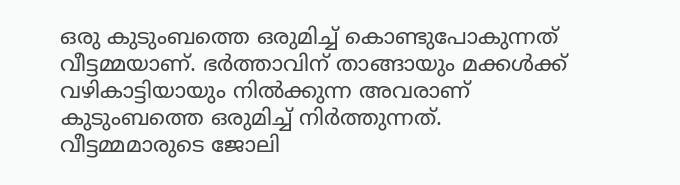ഒരു കുടുംബത്തെ ഒരുമിച്ച് കൊണ്ടുപോകുന്നത് വീട്ടമ്മയാണ്. ഭര്‍ത്താവിന് താങ്ങായും മക്കള്‍ക്ക് വഴികാട്ടിയായും നില്‍ക്കുന്ന അവരാണ് കുടുംബത്തെ ഒരുമിച്ച് നിര്‍ത്തുന്നത്. വീട്ടമ്മമാരുടെ ജോലി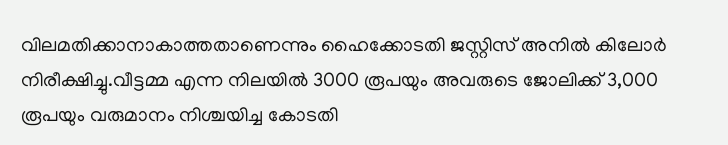വിലമതിക്കാനാകാത്തതാണെന്നും ഹൈക്കോടതി ജസ്റ്റിസ് അനില്‍ കിലോര്‍ നിരീക്ഷിച്ചു.വീട്ടമ്മ എന്ന നിലയില്‍ 3000 രൂപയും അവരുടെ ജോലിക്ക് 3,000 രൂപയും വരുമാനം നിശ്ചയിച്ച കോടതി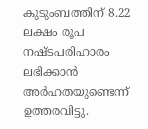കുടുംബത്തിന് 8.22 ലക്ഷം രൂപ നഷ്ടപരിഹാരം ലഭിക്കാന്‍ അര്‍ഹതയുണ്ടെന്ന് ഉത്തരവിട്ടു.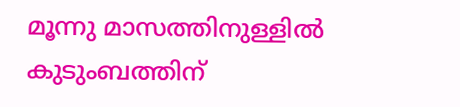മൂന്നു മാസത്തിനുള്ളില്‍ കുടുംബത്തിന്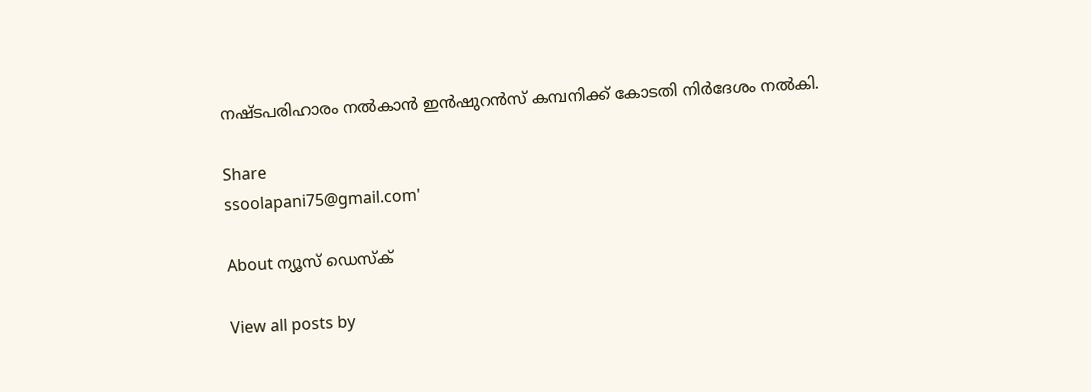നഷ്ടപരിഹാരം നല്‍കാന്‍ ഇന്‍ഷുറന്‍സ് കമ്പനിക്ക് കോടതി നിര്‍ദേശം നല്‍കി.

Share
ssoolapani75@gmail.com'

About ന്യൂസ് ഡെസ്ക്

View all posts by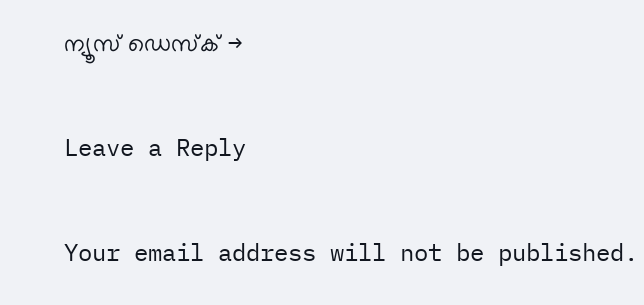ന്യൂസ് ഡെസ്ക് →

Leave a Reply

Your email address will not be published.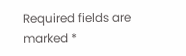Required fields are marked *